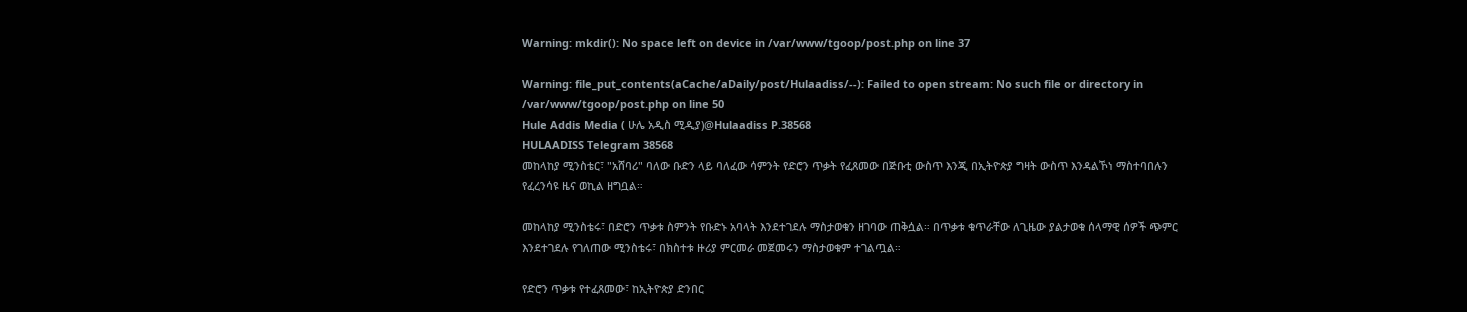Warning: mkdir(): No space left on device in /var/www/tgoop/post.php on line 37

Warning: file_put_contents(aCache/aDaily/post/Hulaadiss/--): Failed to open stream: No such file or directory in /var/www/tgoop/post.php on line 50
Hule Addis Media ( ሁሌ አዲስ ሚዲያ)@Hulaadiss P.38568
HULAADISS Telegram 38568
መከላከያ ሚንስቴር፣ "አሸባሪ" ባለው ቡድን ላይ ባለፈው ሳምንት የድሮን ጥቃት የፈጸመው በጅቡቲ ውስጥ እንጂ በኢትዮጵያ ግዛት ውስጥ እንዳልኾነ ማስተባበሉን የፈረንሳዩ ዜና ወኪል ዘግቧል።

መከላከያ ሚንስቴሩ፣ በድሮን ጥቃቱ ስምንት የቡድኑ አባላት እንደተገደሉ ማስታወቁን ዘገባው ጠቅሷል። በጥቃቱ ቁጥራቸው ለጊዜው ያልታወቁ ሰላማዊ ሰዎች ጭምር እንደተገደሉ የገለጠው ሚንስቴሩ፣ በክስተቱ ዙሪያ ምርመራ መጀመሩን ማስታወቁም ተገልጧል።

የድሮን ጥቃቱ የተፈጸመው፣ ከኢትዮጵያ ድንበር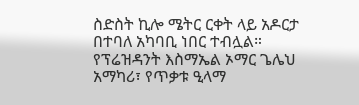ስድስት ኪሎ ሜትር ርቀት ላይ አዶርታ በተባለ አካባቢ ነበር ተብሏል። የፕሬዝዳንት እስማኤል ኦማር ጌሌህ አማካሪ፣ የጥቃቱ ዒላማ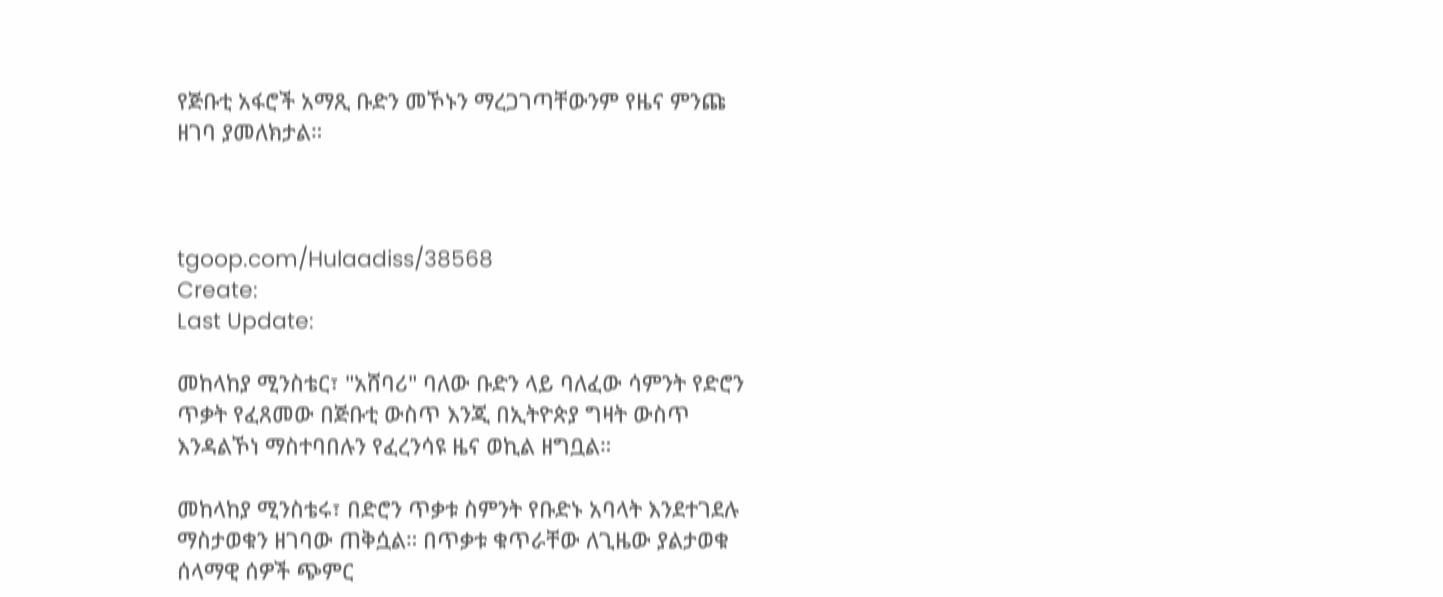የጅቡቲ አፋሮች አማጺ ቡድን መኾኑን ማረጋገጣቸውንም የዜና ምንጩ ዘገባ ያመለክታል።



tgoop.com/Hulaadiss/38568
Create:
Last Update:

መከላከያ ሚንስቴር፣ "አሸባሪ" ባለው ቡድን ላይ ባለፈው ሳምንት የድሮን ጥቃት የፈጸመው በጅቡቲ ውስጥ እንጂ በኢትዮጵያ ግዛት ውስጥ እንዳልኾነ ማስተባበሉን የፈረንሳዩ ዜና ወኪል ዘግቧል።

መከላከያ ሚንስቴሩ፣ በድሮን ጥቃቱ ስምንት የቡድኑ አባላት እንደተገደሉ ማስታወቁን ዘገባው ጠቅሷል። በጥቃቱ ቁጥራቸው ለጊዜው ያልታወቁ ሰላማዊ ሰዎች ጭምር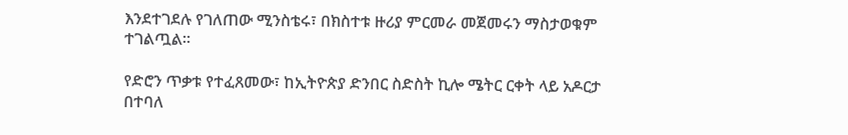እንደተገደሉ የገለጠው ሚንስቴሩ፣ በክስተቱ ዙሪያ ምርመራ መጀመሩን ማስታወቁም ተገልጧል።

የድሮን ጥቃቱ የተፈጸመው፣ ከኢትዮጵያ ድንበር ስድስት ኪሎ ሜትር ርቀት ላይ አዶርታ በተባለ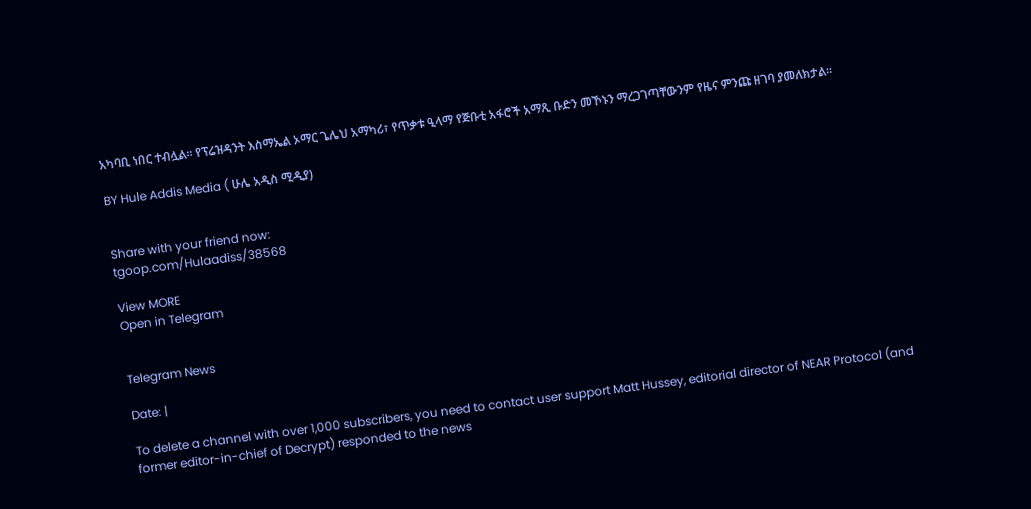አካባቢ ነበር ተብሏል። የፕሬዝዳንት እስማኤል ኦማር ጌሌህ አማካሪ፣ የጥቃቱ ዒላማ የጅቡቲ አፋሮች አማጺ ቡድን መኾኑን ማረጋገጣቸውንም የዜና ምንጩ ዘገባ ያመለክታል።

BY Hule Addis Media ( ሁሌ አዲስ ሚዲያ)


Share with your friend now:
tgoop.com/Hulaadiss/38568

View MORE
Open in Telegram


Telegram News

Date: |

To delete a channel with over 1,000 subscribers, you need to contact user support Matt Hussey, editorial director of NEAR Protocol (and former editor-in-chief of Decrypt) responded to the news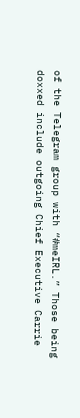of the Telegram group with “#meIRL.” Those being doxxed include outgoing Chief Executive Carrie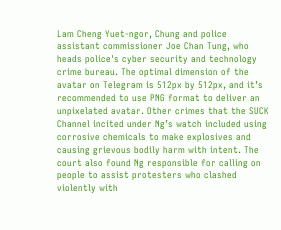Lam Cheng Yuet-ngor, Chung and police assistant commissioner Joe Chan Tung, who heads police's cyber security and technology crime bureau. The optimal dimension of the avatar on Telegram is 512px by 512px, and it’s recommended to use PNG format to deliver an unpixelated avatar. Other crimes that the SUCK Channel incited under Ng’s watch included using corrosive chemicals to make explosives and causing grievous bodily harm with intent. The court also found Ng responsible for calling on people to assist protesters who clashed violently with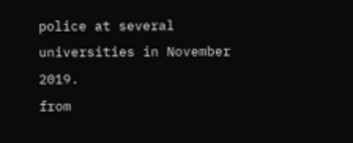police at several universities in November 2019.
from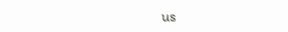us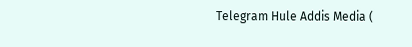Telegram Hule Addis Media (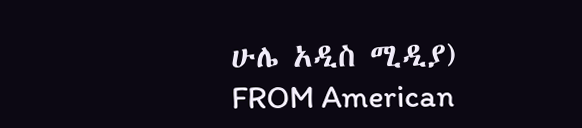ሁሌ አዲስ ሚዲያ)
FROM American